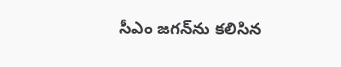సీఎం జగన్‌ను కలిసిన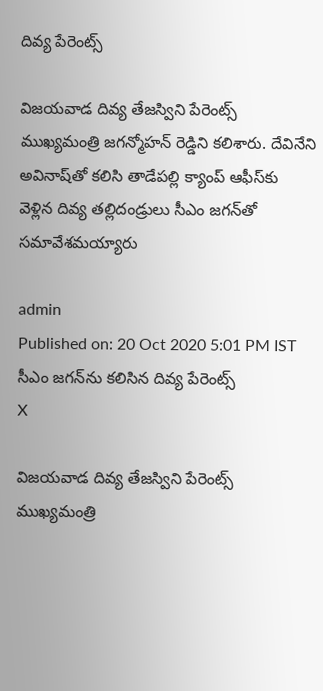దివ్య పేరెంట్స్

విజయవాడ దివ్య తేజస్విని పేరెంట్స్ ముఖ్యమంత్రి జగన్మోహన్ రెడ్డిని కలిశారు. దేవినేని అవినాష్‌తో కలిసి తాడేపల్లి క్యాంప్ ఆఫీస్‌కు వెళ్లిన దివ్య తల్లిదండ్రులు సీఎం జగన్‌తో సమావేశమయ్యారు

admin
Published on: 20 Oct 2020 5:01 PM IST
సీఎం జగన్‌ను కలిసిన దివ్య పేరెంట్స్
X

విజయవాడ దివ్య తేజస్విని పేరెంట్స్ ముఖ్యమంత్రి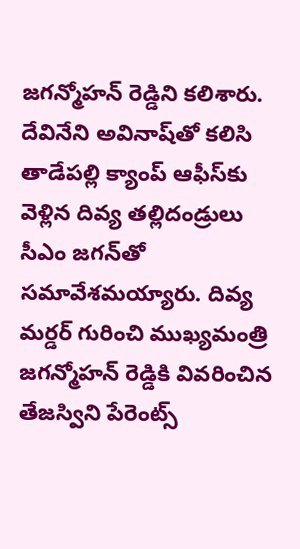జగన్మోహన్ రెడ్డిని కలిశారు. దేవినేని అవినాష్‌తో కలిసి తాడేపల్లి క్యాంప్ ఆఫీస్‌కు వెళ్లిన దివ్య తల్లిదండ్రులు సీఎం జగన్‌తో సమావేశమయ్యారు. దివ్య మర్డర్ గురించి ముఖ్యమంత్రి జగన్మోహన్ రెడ్డికి వివరించిన తేజస్విని పేరెంట్స్‌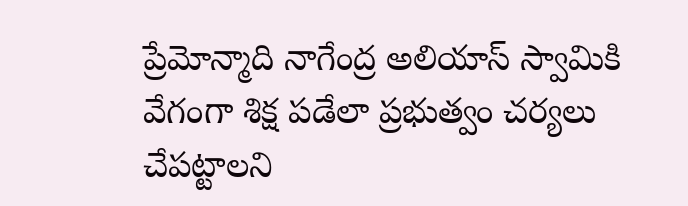ప్రేమోన్మాది నాగేంద్ర అలియాస్ స్వామికి వేగంగా శిక్ష పడేలా ప్రభుత్వం చర్యలు చేపట్టాలని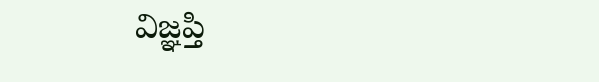విజ్ఞప్తి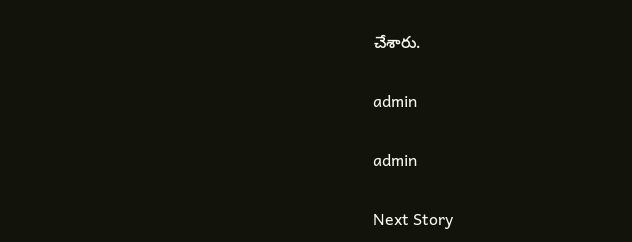చేశారు.

admin

admin

Next Story